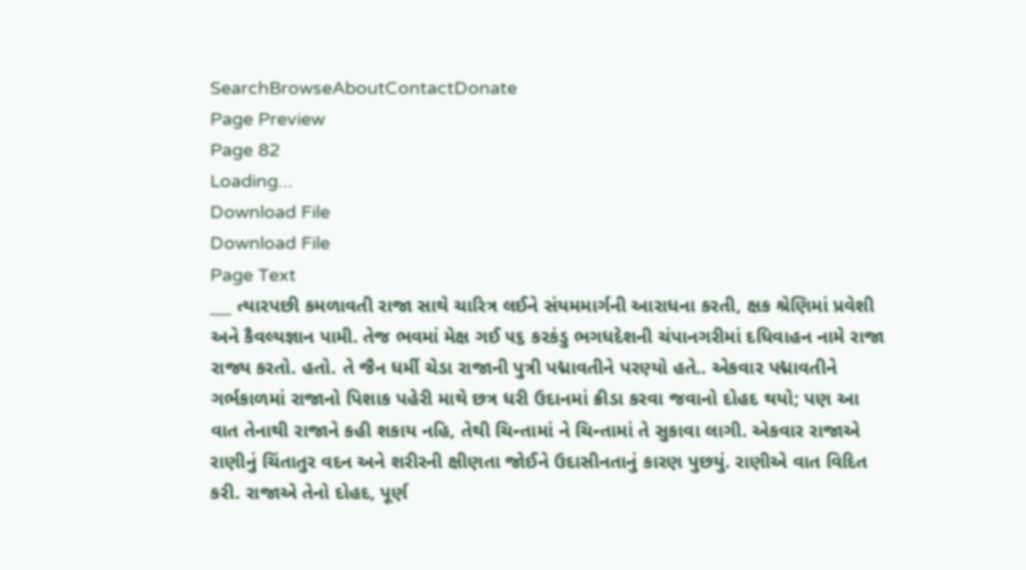SearchBrowseAboutContactDonate
Page Preview
Page 82
Loading...
Download File
Download File
Page Text
___ ત્યારપછી કમળાવતી રાજા સાથે ચારિત્ર લઈને સંયમમાર્ગની આરાધના કરતી, ક્ષક શ્રેણિમાં પ્રવેશી અને કૈવલ્યજ્ઞાન પામી. તેજ ભવમાં મેક્ષ ગઈ ૫૬ કરકંડુ ભગધદેશની ચંપાનગરીમાં દધિવાહન નામે રાજા રાજ્ય કરતો. હતો. તે જૈન ધર્મી ચેડા રાજાની પુત્રી પદ્માવતીને પરણ્યો હતે.. એકવાર પદ્માવતીને ગર્ભકાળમાં રાજાનો પિશાક પહેરી માથે છત્ર ધરી ઉદાનમાં ક્રીડા કરવા જવાનો દોહદ થયો; પણ આ વાત તેનાથી રાજાને કહી શકાય નહિ, તેથી ચિન્તામાં ને ચિન્તામાં તે સુકાવા લાગી. એકવાર રાજાએ રાણીનું ચિંતાતુર વદન અને શરીરની ક્ષીણતા જોઈને ઉદાસીનતાનું કારણ પુછયું. રાણીએ વાત વિદિત કરી. રાજાએ તેનો દોહદ, પૂર્ણ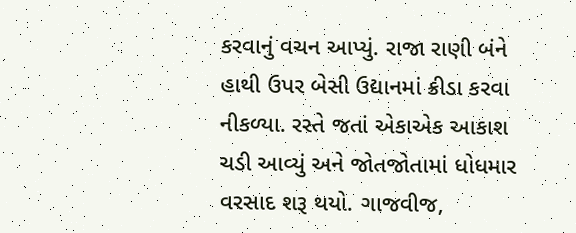કરવાનું વચન આપ્યું. રાજા રાણી બંને હાથી ઉપર બેસી ઉદ્યાનમાં ક્રીડા કરવા નીકળ્યા. રસ્તે જતાં એકાએક આકાશ ચડી આવ્યું અને જોતજોતામાં ધોધમાર વરસાદ શરૂ થયો. ગાજવીજ,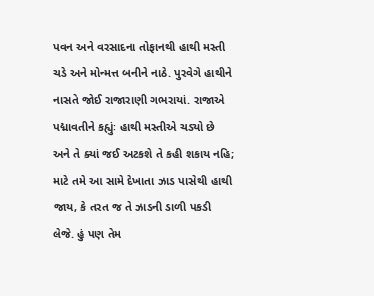પવન અને વરસાદના તોફાનથી હાથી મસ્તી ચડે અને મોન્મત્ત બનીને નાઠે. પુરવેગે હાથીને નાસતે જોઈ રાજારાણી ગભરાયાં. રાજાએ પદ્માવતીને કહ્યુંઃ હાથી મસ્તીએ ચડ્યો છે અને તે ક્યાં જઈ અટકશે તે કહી શકાય નહિ; માટે તમે આ સામે દેખાતા ઝાડ પાસેથી હાથી જાય, કે તરત જ તે ઝાડની ડાળી પકડી લેજે. હું પણ તેમ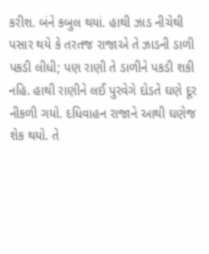કરીશ. બંને કબુલ થયાં. હાથી ઝાડ નીચેથી પસાર થયે કે તરતજ રાજાએ તે ઝાડની ડાળી પકડી લીધી; પણ રાણી તે ડાળીને પકડી શકી નહિ. હાથી રાણીને લઈ પુરવેગે દોડતે ઘણે દૂર નીકળી ગયો. દધિવાહન રાજાને આથી ઘણેજ શેક થયો. તે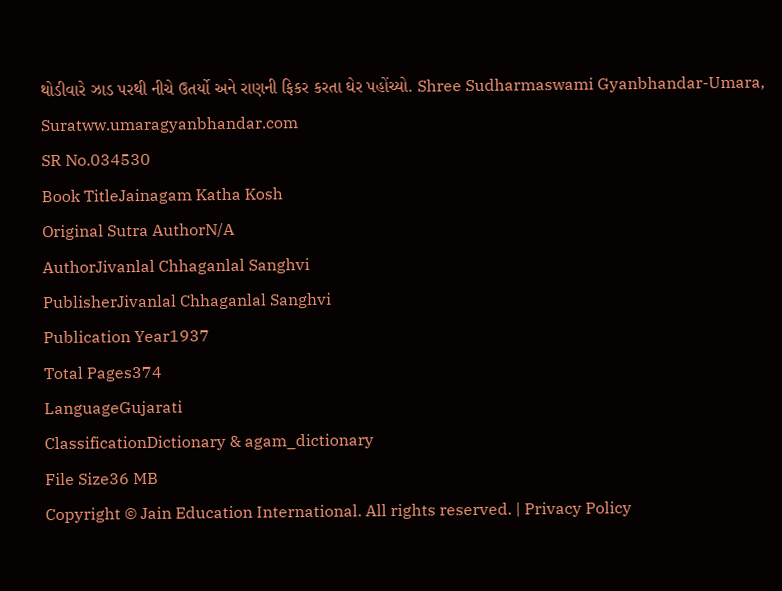થોડીવારે ઝાડ પરથી નીચે ઉતર્યો અને રાણની ફિકર કરતા ઘેર પહોંચ્યો. Shree Sudharmaswami Gyanbhandar-Umara, Suratww.umaragyanbhandar.com
SR No.034530
Book TitleJainagam Katha Kosh
Original Sutra AuthorN/A
AuthorJivanlal Chhaganlal Sanghvi
PublisherJivanlal Chhaganlal Sanghvi
Publication Year1937
Total Pages374
LanguageGujarati
ClassificationDictionary & agam_dictionary
File Size36 MB
Copyright © Jain Education International. All rights reserved. | Privacy Policy